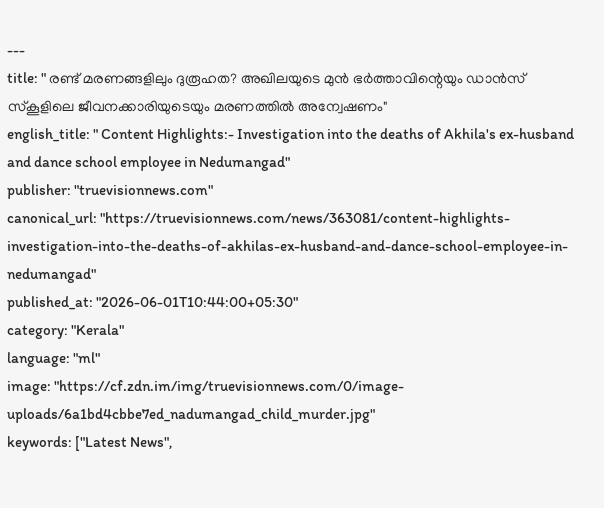---
title: " രണ്ട് മരണങ്ങളിലും ദുരൂഹത? അഖിലയുടെ മുൻ ഭര്‍ത്താവിന്റെയും ഡാൻസ് സ്‌കൂളിലെ ജീവനക്കാരിയുടെയും മരണത്തിൽ അന്വേഷണം"
english_title: " Content Highlights:- Investigation into the deaths of Akhila's ex-husband and dance school employee in Nedumangad"
publisher: "truevisionnews.com"
canonical_url: "https://truevisionnews.com/news/363081/content-highlights-investigation-into-the-deaths-of-akhilas-ex-husband-and-dance-school-employee-in-nedumangad"
published_at: "2026-06-01T10:44:00+05:30"
category: "Kerala"
language: "ml"
image: "https://cf.zdn.im/img/truevisionnews.com/0/image-uploads/6a1bd4cbbe7ed_nadumangad_child_murder.jpg"
keywords: ["Latest News",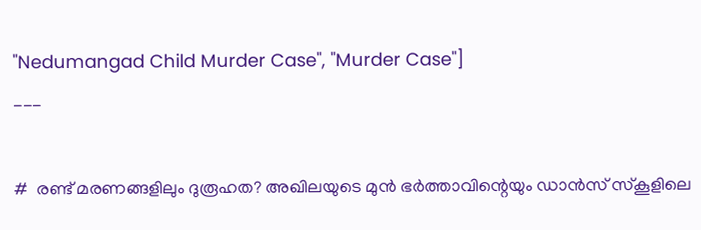"Nedumangad Child Murder Case", "Murder Case"]
---

#  രണ്ട് മരണങ്ങളിലും ദുരൂഹത? അഖിലയുടെ മുൻ ഭര്‍ത്താവിന്റെയും ഡാൻസ് സ്‌കൂളിലെ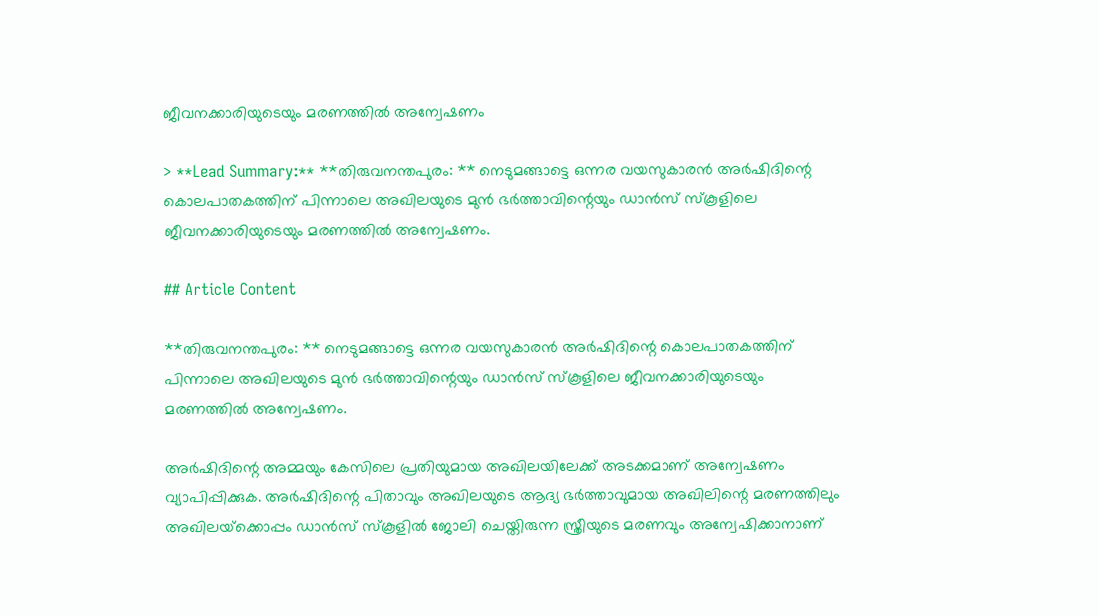ജീവനക്കാരിയുടെയും മരണത്തിൽ അന്വേഷണം

> **Lead Summary:** **തിരുവനന്തപുരം: ** നെടുമങ്ങാട്ടെ ഒന്നര വയസുകാരന്‍ അര്‍ഷിദിന്റെ കൊലപാതകത്തിന് പിന്നാലെ അഖിലയുടെ മുൻ ഭര്‍ത്താവിന്റെയും ഡാൻസ് സ്‌കൂളിലെ ജീവനക്കാരിയുടെയും മരണത്തിൽ അന്വേഷണം.

## Article Content

**തിരുവനന്തപുരം: ** നെടുമങ്ങാട്ടെ ഒന്നര വയസുകാരന്‍ അര്‍ഷിദിന്റെ കൊലപാതകത്തിന് പിന്നാലെ അഖിലയുടെ മുൻ ഭര്‍ത്താവിന്റെയും ഡാൻസ് സ്‌കൂളിലെ ജീവനക്കാരിയുടെയും മരണത്തിൽ അന്വേഷണം.

അര്‍ഷിദിന്റെ അമ്മയും കേസിലെ പ്രതിയുമായ അഖിലയിലേക്ക് അടക്കമാണ് അന്വേഷണം വ്യാപിപ്പിക്കുക. അര്‍ഷിദിന്റെ പിതാവും അഖിലയുടെ ആദ്യ ഭര്‍ത്താവുമായ അഖിലിന്റെ മരണത്തിലും അഖിലയ്‌ക്കൊപ്പം ഡാന്‍സ് സ്‌കൂളില്‍ ജോലി ചെയ്തിരുന്ന സ്ത്രീയുടെ മരണവും അന്വേഷിക്കാനാണ്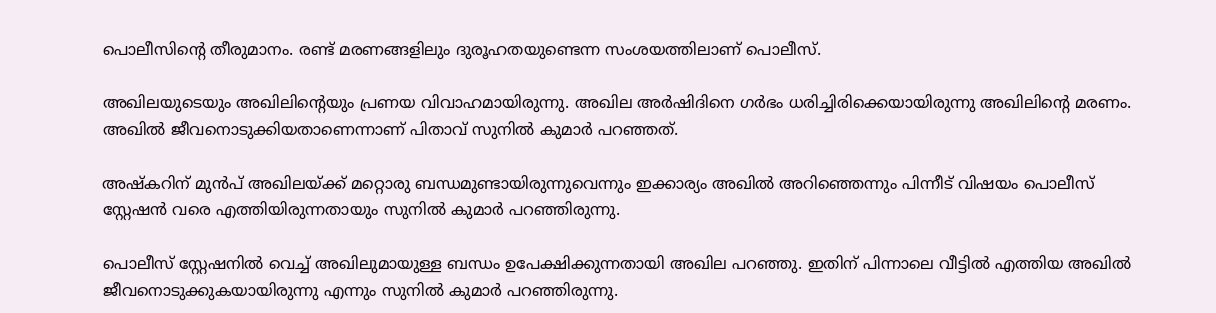പൊലീസിന്റെ തീരുമാനം. രണ്ട് മരണങ്ങളിലും ദുരൂഹതയുണ്ടെന്ന സംശയത്തിലാണ് പൊലീസ്.

അഖിലയുടെയും അഖിലിന്റെയും പ്രണയ വിവാഹമായിരുന്നു. അഖില അര്‍ഷിദിനെ ഗര്‍ഭം ധരിച്ചിരിക്കെയായിരുന്നു അഖിലിന്റെ മരണം. അഖില്‍ ജീവനൊടുക്കിയതാണെന്നാണ് പിതാവ് സുനില്‍ കുമാര്‍ പറഞ്ഞത്.

അഷ്‌കറിന് മുന്‍പ് അഖിലയ്ക്ക് മറ്റൊരു ബന്ധമുണ്ടായിരുന്നുവെന്നും ഇക്കാര്യം അഖില്‍ അറിഞ്ഞെന്നും പിന്നീട് വിഷയം പൊലീസ് സ്റ്റേഷന്‍ വരെ എത്തിയിരുന്നതായും സുനില്‍ കുമാര്‍ പറഞ്ഞിരുന്നു.

പൊലീസ് സ്റ്റേഷനില്‍ വെച്ച് അഖിലുമായുള്ള ബന്ധം ഉപേക്ഷിക്കുന്നതായി അഖില പറഞ്ഞു. ഇതിന് പിന്നാലെ വീട്ടില്‍ എത്തിയ അഖില്‍ ജീവനൊടുക്കുകയായിരുന്നു എന്നും സുനില്‍ കുമാര്‍ പറഞ്ഞിരുന്നു.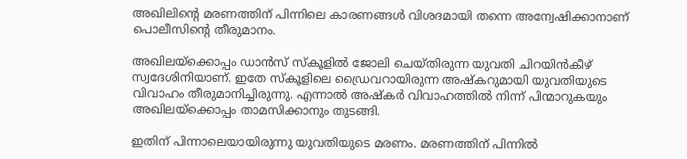അഖിലിന്റെ മരണത്തിന് പിന്നിലെ കാരണങ്ങള്‍ വിശദമായി തന്നെ അന്വേഷിക്കാനാണ് പൊലീസിന്റെ തീരുമാനം.

അഖിലയ്‌ക്കൊപ്പം ഡാന്‍സ് സ്‌കൂളില്‍ ജോലി ചെയ്തിരുന്ന യുവതി ചിറയിന്‍കീഴ് സ്വദേശിനിയാണ്. ഇതേ സ്‌കൂളിലെ ഡ്രൈവറായിരുന്ന അഷ്‌കറുമായി യുവതിയുടെ വിവാഹം തീരുമാനിച്ചിരുന്നു. എന്നാല്‍ അഷ്‌കര്‍ വിവാഹത്തില്‍ നിന്ന് പിന്മാറുകയും അഖിലയ്‌ക്കൊപ്പം താമസിക്കാനും തുടങ്ങി.

ഇതിന് പിന്നാലെയായിരുന്നു യുവതിയുടെ മരണം. മരണത്തിന് പിന്നില്‍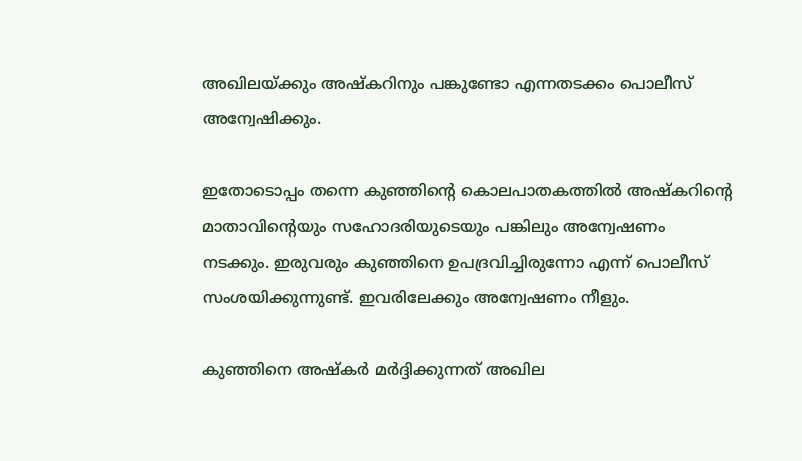അഖിലയ്ക്കും അഷ്‌കറിനും പങ്കുണ്ടോ എന്നതടക്കം പൊലീസ് അന്വേഷിക്കും.

ഇതോടൊപ്പം തന്നെ കുഞ്ഞിന്റെ കൊലപാതകത്തില്‍ അഷ്‌കറിന്റെ മാതാവിന്റെയും സഹോദരിയുടെയും പങ്കിലും അന്വേഷണം നടക്കും. ഇരുവരും കുഞ്ഞിനെ ഉപദ്രവിച്ചിരുന്നോ എന്ന് പൊലീസ് സംശയിക്കുന്നുണ്ട്. ഇവരിലേക്കും അന്വേഷണം നീളും.

കുഞ്ഞിനെ അഷ്‌കര്‍ മര്‍ദ്ദിക്കുന്നത് അഖില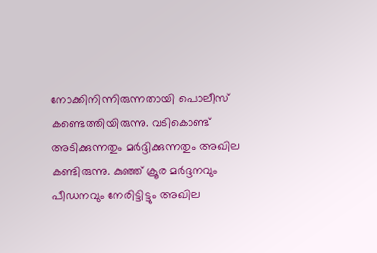നോക്കിനിന്നിരുന്നതായി പൊലീസ് കണ്ടെത്തിയിരുന്നു. വടികൊണ്ട് അടിക്കുന്നതും മര്‍ദ്ദിക്കുന്നതും അഖില കണ്ടിരുന്നു. കുഞ്ഞ് ക്രൂര മര്‍ദ്ദനവും പീഡനവും നേരിട്ടിട്ടും അഖില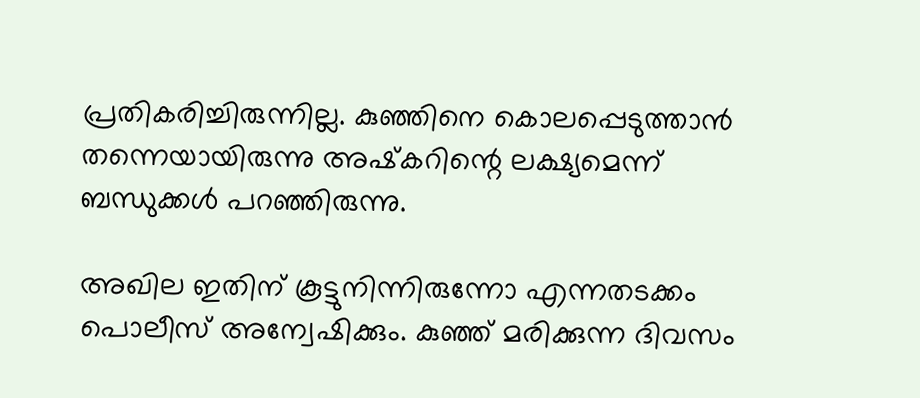പ്രതികരിച്ചിരുന്നില്ല. കുഞ്ഞിനെ കൊലപ്പെടുത്താന്‍ തന്നെയായിരുന്നു അഷ്‌കറിന്റെ ലക്ഷ്യമെന്ന് ബന്ധുക്കള്‍ പറഞ്ഞിരുന്നു.

അഖില ഇതിന് കൂട്ടുനിന്നിരുന്നോ എന്നതടക്കം പൊലീസ് അന്വേഷിക്കും. കുഞ്ഞ് മരിക്കുന്ന ദിവസം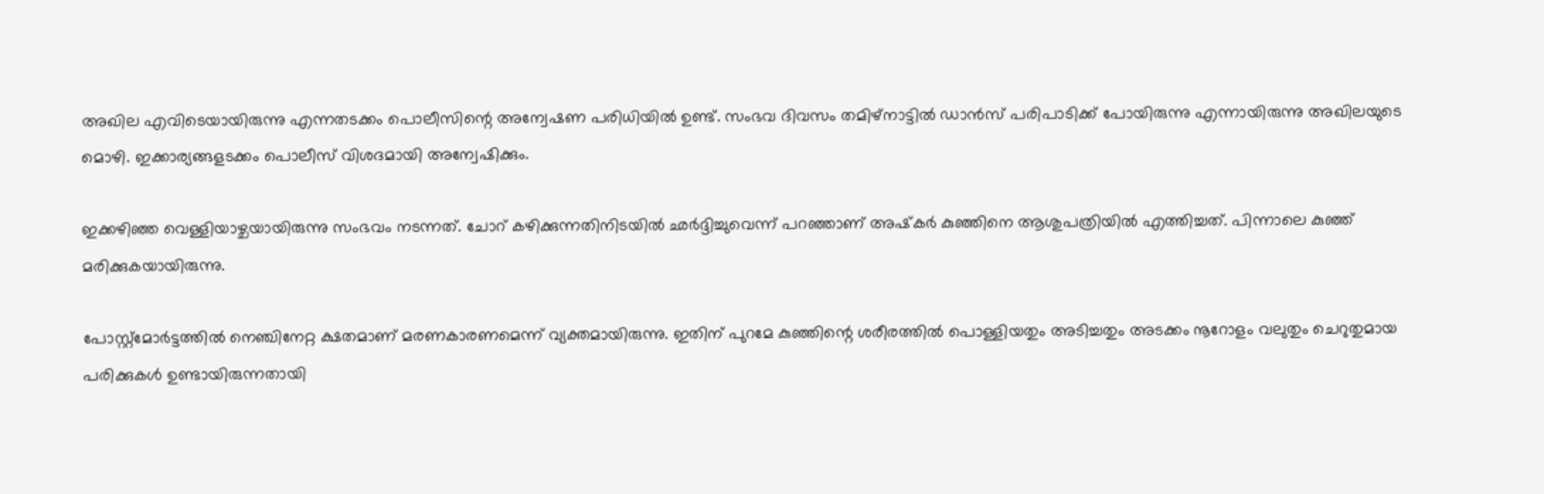അഖില എവിടെയായിരുന്നു എന്നതടക്കം പൊലീസിന്റെ അന്വേഷണ പരിധിയില്‍ ഉണ്ട്. സംഭവ ദിവസം തമിഴ്‌നാട്ടില്‍ ഡാന്‍സ് പരിപാടിക്ക് പോയിരുന്നു എന്നായിരുന്നു അഖിലയുടെ മൊഴി. ഇക്കാര്യങ്ങളടക്കം പൊലീസ് വിശദമായി അന്വേഷിക്കും.

ഇക്കഴിഞ്ഞ വെള്ളിയാഴ്ചയായിരുന്നു സംഭവം നടന്നത്. ചോറ് കഴിക്കുന്നതിനിടയില്‍ ഛര്‍ദ്ദിച്ചുവെന്ന് പറഞ്ഞാണ് അഷ്‌കര്‍ കുഞ്ഞിനെ ആശുപത്രിയില്‍ എത്തിച്ചത്. പിന്നാലെ കുഞ്ഞ് മരിക്കുകയായിരുന്നു.

പോസ്റ്റ്‌മോര്‍ട്ടത്തില്‍ നെഞ്ചിനേറ്റ ക്ഷതമാണ് മരണകാരണമെന്ന് വ്യക്തമായിരുന്നു. ഇതിന് പുറമേ കുഞ്ഞിന്റെ ശരീരത്തില്‍ പൊള്ളിയതും അടിച്ചതും അടക്കം നൂറോളം വലുതും ചെറുതുമായ പരിക്കുകള്‍ ഉണ്ടായിരുന്നതായി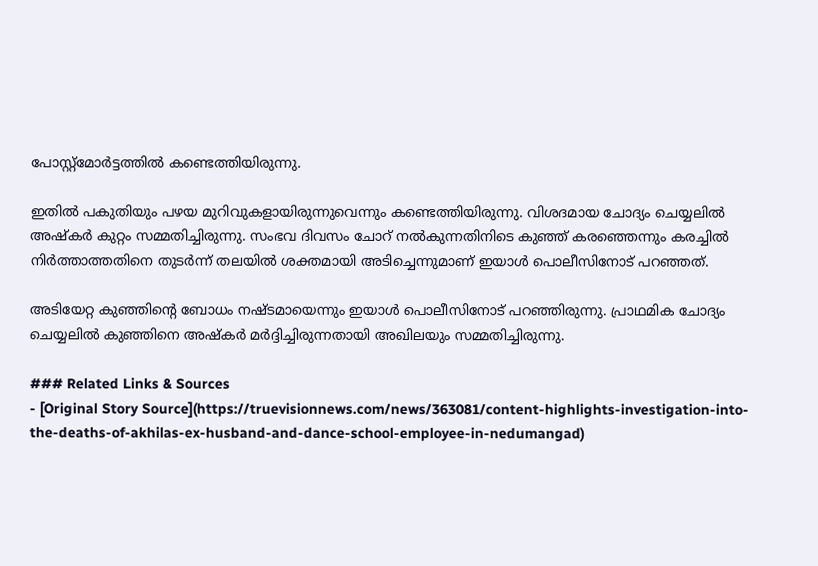പോസ്റ്റ്‌മോര്‍ട്ടത്തില്‍ കണ്ടെത്തിയിരുന്നു.

ഇതില്‍ പകുതിയും പഴയ മുറിവുകളായിരുന്നുവെന്നും കണ്ടെത്തിയിരുന്നു. വിശദമായ ചോദ്യം ചെയ്യലില്‍ അഷ്‌കര്‍ കുറ്റം സമ്മതിച്ചിരുന്നു. സംഭവ ദിവസം ചോറ് നല്‍കുന്നതിനിടെ കുഞ്ഞ് കരഞ്ഞെന്നും കരച്ചില്‍ നിര്‍ത്താത്തതിനെ തുടര്‍ന്ന് തലയില്‍ ശക്തമായി അടിച്ചെന്നുമാണ് ഇയാള്‍ പൊലീസിനോട് പറഞ്ഞത്.

അടിയേറ്റ കുഞ്ഞിന്റെ ബോധം നഷ്ടമായെന്നും ഇയാള്‍ പൊലീസിനോട് പറഞ്ഞിരുന്നു. പ്രാഥമിക ചോദ്യം ചെയ്യലില്‍ കുഞ്ഞിനെ അഷ്‌കര്‍ മര്‍ദ്ദിച്ചിരുന്നതായി അഖിലയും സമ്മതിച്ചിരുന്നു.

### Related Links & Sources
- [Original Story Source](https://truevisionnews.com/news/363081/content-highlights-investigation-into-the-deaths-of-akhilas-ex-husband-and-dance-school-employee-in-nedumangad)